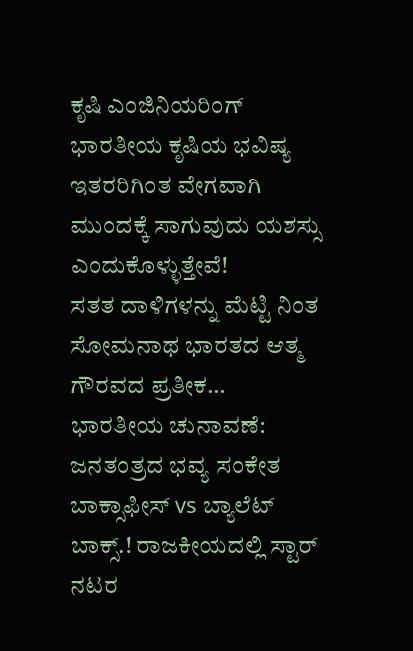ಕೃಷಿ ಎಂಜಿನಿಯರಿಂಗ್ ಭಾರತೀಯ ಕೃಷಿಯ ಭವಿಷ್ಯ
ಇತರರಿಗಿಂತ ವೇಗವಾಗಿ ಮುಂದಕ್ಕೆ ಸಾಗುವುದು ಯಶಸ್ಸು ಎಂದುಕೊಳ್ಳುತ್ತೇವೆ!
ಸತತ ದಾಳಿಗಳನ್ನು ಮೆಟ್ಟಿ ನಿಂತ ಸೋಮನಾಥ ಭಾರತದ ಆತ್ಮ ಗೌರವದ ಪ್ರತೀಕ…
ಭಾರತೀಯ ಚುನಾವಣೆ: ಜನತಂತ್ರದ ಭವ್ಯ ಸಂಕೇತ
ಬಾಕ್ಸಾಫೀಸ್ vs ಬ್ಯಾಲೆಟ್ ಬಾಕ್ಸ್.! ರಾಜಕೀಯದಲ್ಲಿ ಸ್ಟಾರ್ ನಟರ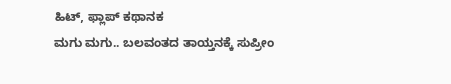ಹಿಟ್, ಫ್ಲಾಪ್ ಕಥಾನಕ
ಮಗು ಮಗು.. ಬಲವಂತದ ತಾಯ್ತನಕ್ಕೆ ಸುಪ್ರೀಂ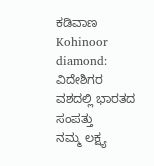ಕಡಿವಾಣ
Kohinoor diamond: ವಿದೇಶಿಗರ ವಶದಲ್ಲಿ ಭಾರತದ ಸಂಪತ್ತು
ನಮ್ಮ ಲಕ್ಷ್ಯ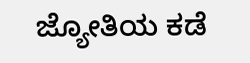ಜ್ಯೋತಿಯ ಕಡೆ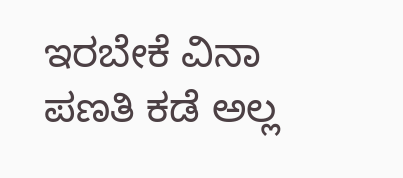ಇರಬೇಕೆ ವಿನಾ ಪಣತಿ ಕಡೆ ಅಲ್ಲ